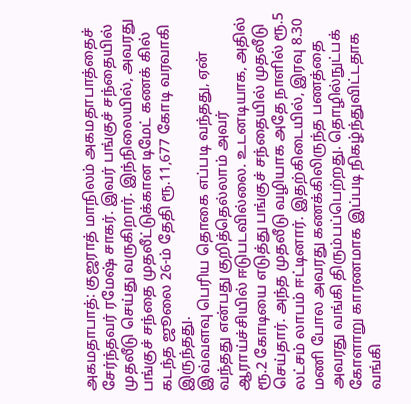அகமதாபாத்: குஜராத் மாநிலம் அகமதாபாத்தைச் சேர்ந்தவர் ரமேஷ் சாகர். இவர் பங்குச் சந்தையில் முதலீடு செய்து வருகிறார். இந்நிலையில், அவரது பங்குச் சந்தை முதலீட்டுக்கான டிமேட் கணக் கில் கடந்த ஜூலை 26-ம் தேதி ரூ.11,677 கோடி வரவாகி இருந்தது.
இவ்வளவு பெரிய தொகை எப்படி வந்தது, ஏன் வந்தது என்பது குறித்தெல்லாம் அவர் ஆராய்ச்சியில் ஈடுபடவில்லை. உடனடியாக, அதில் ரூ.2 கோடியை எடுத்து பங்குச் சந்தையில் முதலீடு செய்தார். அந்த முதலீடு வழியாக அதே நாளில் ரூ.5 லட்சம் லாபம் ஈட்டினார். இதற்கிடையில், இரவு 8.30 மணி போல அவரது கணக்கிலிருந்த பணத்தை அவரது வங்கி திரும்பப்பெற்றது. தொழில்நுட்பக் கோளாறு காரணமாக இப்படி நிகழ்ந்துவிட்டதாக வங்கி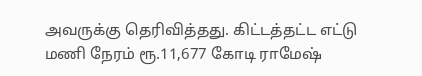அவருக்கு தெரிவித்தது. கிட்டத்தட்ட எட்டு மணி நேரம் ரூ.11,677 கோடி ராமேஷ்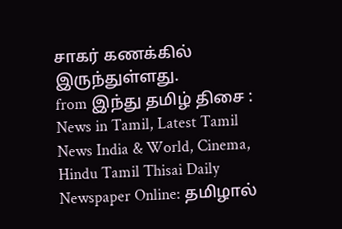சாகர் கணக்கில் இருந்துள்ளது.
from இந்து தமிழ் திசை : News in Tamil, Latest Tamil News India & World, Cinema, Hindu Tamil Thisai Daily Newspaper Online: தமிழால்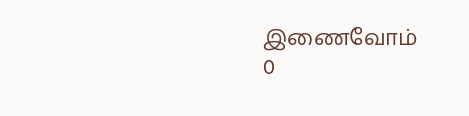இணைவோம்
0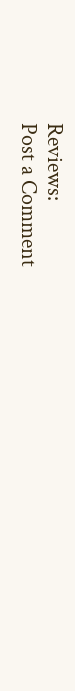Reviews:
Post a Comment